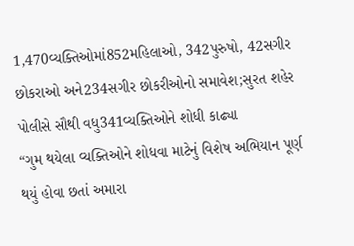1,470વ્યક્તિઓમાં852મહિલાઓ, 342પુરુષો, 42સગીર છોકરાઓ અને234સગીર છોકરીઓનો સમાવેશ;સુરત શહેર પોલીસે સૌથી વધુ341વ્યક્તિઓને શોધી કાઢ્યા
“ગુમ થયેલા વ્યક્તિઓને શોધવા માટેનું વિશેષ અભિયાન પૂર્ણ થયું હોવા છતાં અમારા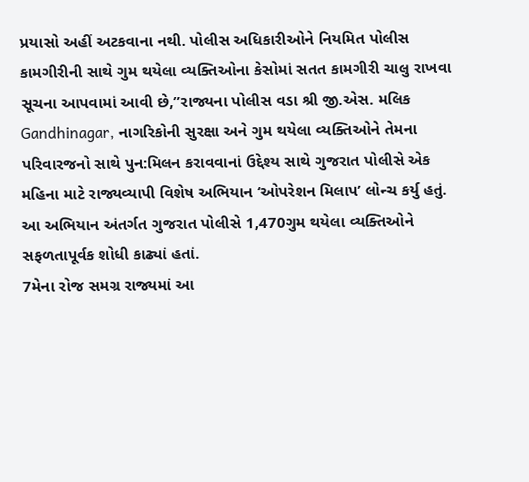પ્રયાસો અહીં અટકવાના નથી. પોલીસ અધિકારીઓને નિયમિત પોલીસ કામગીરીની સાથે ગુમ થયેલા વ્યક્તિઓના કેસોમાં સતત કામગીરી ચાલુ રાખવા સૂચના આપવામાં આવી છે,”રાજ્યના પોલીસ વડા શ્રી જી.એસ. મલિક
Gandhinagar, નાગરિકોની સુરક્ષા અને ગુમ થયેલા વ્યક્તિઓને તેમના પરિવારજનો સાથે પુન:મિલન કરાવવાનાં ઉદ્દેશ્ય સાથે ગુજરાત પોલીસે એક મહિના માટે રાજ્યવ્યાપી વિશેષ અભિયાન ‘ઓપરેશન મિલાપ’ લોન્ચ કર્યુ હતું. આ અભિયાન અંતર્ગત ગુજરાત પોલીસે 1,470ગુમ થયેલા વ્યક્તિઓને સફળતાપૂર્વક શોધી કાઢ્યાં હતાં.
7મેના રોજ સમગ્ર રાજ્યમાં આ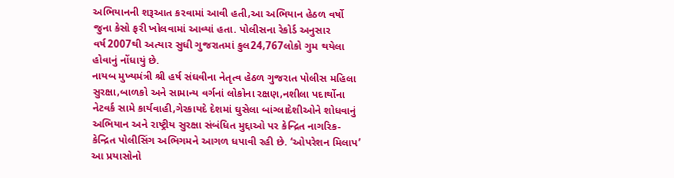અભિયાનની શરૂઆત કરવામાં આવી હતી,આ અભિયાન હેઠળ વર્ષો જુના કેસો ફરી ખોલવામાં આવ્યાં હતા. પોલીસના રેકોર્ડ અનુસાર વર્ષ2007થી અત્યાર સુધી ગુજરાતમાં કુલ24,767લોકો ગુમ થયેલા હોવાનું નોંધાયું છે.
નાયબ મુખ્યમંત્રી શ્રી હર્ષ સંઘવીના નેતૃત્વ હેઠળ ગુજરાત પોલીસ મહિલા સુરક્ષા,બાળકો અને સામાન્ય વર્ગનાં લોકોના રક્ષણ,નશીલા પદાર્થોના નેટવર્ક સામે કાર્યવાહી,ગેરકાયદે દેશમાં ઘુસેલા બાંગ્લાદેશીઓને શોધવાનું અભિયાન અને રાષ્ટ્રીય સુરક્ષા સંબંધિત મુદ્દાઓ પર કેન્દ્રિત નાગરિક-કેન્દ્રિત પોલીસિંગ અભિગમને આગળ ધપાવી રહી છે. ‘ઓપરેશન મિલાપ’ આ પ્રયાસોનો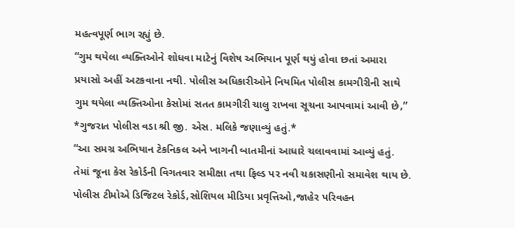મહત્વપૂર્ણ ભાગ રહ્યું છે.
“ગુમ થયેલા વ્યક્તિઓને શોધવા માટેનું વિશેષ અભિયાન પૂર્ણ થયું હોવા છતાં અમારા પ્રયાસો અહીં અટકવાના નથી. પોલીસ અધિકારીઓને નિયમિત પોલીસ કામગીરીની સાથે ગુમ થયેલા વ્યક્તિઓના કેસોમાં સતત કામગીરી ચાલુ રાખવા સૂચના આપવામાં આવી છે,” *ગુજરાત પોલીસ વડા શ્રી જી. એસ. મલિકે જણાવ્યું હતું.*
“આ સમગ્ર અભિયાન ટેકનિકલ અને ખાગની બાતમીનાં આધારે ચલાવવામાં આવ્યું હતું. તેમાં જૂના કેસ રેકોર્ડની વિગતવાર સમીક્ષા તથા ફિલ્ડ પર નવી ચકાસણીનો સમાવેશ થાય છે. પોલીસ ટીમોએ ડિજિટલ રેકોર્ડ,સોશિયલ મીડિયા પ્રવૃત્તિઓ,જાહેર પરિવહન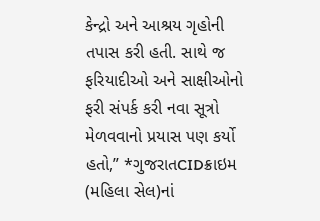કેન્દ્રો અને આશ્રય ગૃહોની તપાસ કરી હતી. સાથે જ ફરિયાદીઓ અને સાક્ષીઓનો ફરી સંપર્ક કરી નવા સૂત્રો મેળવવાનો પ્રયાસ પણ કર્યો હતો,” *ગુજરાતCIDક્રાઇમ (મહિલા સેલ)નાં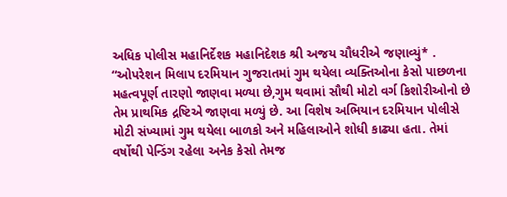અધિક પોલીસ મહાનિર્દેશક મહાનિદેશક શ્રી અજય ચૌધરીએ જણાવ્યું* .
“ઓપરેશન મિલાપ દરમિયાન ગુજરાતમાં ગુમ થયેલા વ્યક્તિઓના કેસો પાછળના મહત્વપૂર્ણ તારણો જાણવા મળ્યા છે,ગુમ થવામાં સૌથી મોટો વર્ગ કિશોરીઓનો છે તેમ પ્રાથમિક દ્રષ્ટિએ જાણવા મળ્યું છે. આ વિશેષ અભિયાન દરમિયાન પોલીસે મોટી સંખ્યામાં ગુમ થયેલા બાળકો અને મહિલાઓને શોધી કાઢ્યા હતા. તેમાં વર્ષોથી પેન્ડિંગ રહેલા અનેક કેસો તેમજ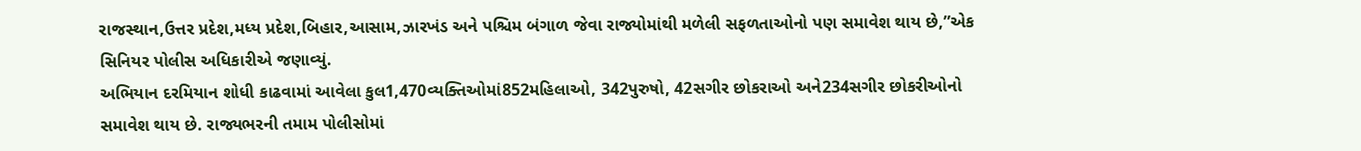રાજસ્થાન,ઉત્તર પ્રદેશ,મધ્ય પ્રદેશ,બિહાર,આસામ,ઝારખંડ અને પશ્ચિમ બંગાળ જેવા રાજ્યોમાંથી મળેલી સફળતાઓનો પણ સમાવેશ થાય છે,”એક સિનિયર પોલીસ અધિકારીએ જણાવ્યું.
અભિયાન દરમિયાન શોધી કાઢવામાં આવેલા કુલ1,470વ્યક્તિઓમાં852મહિલાઓ, 342પુરુષો, 42સગીર છોકરાઓ અને234સગીર છોકરીઓનો સમાવેશ થાય છે. રાજ્યભરની તમામ પોલીસોમાં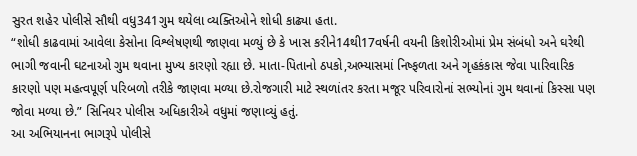સુરત શહેર પોલીસે સૌથી વધુ341ગુમ થયેલા વ્યક્તિઓને શોધી કાઢ્યા હતા.
“શોધી કાઢવામાં આવેલા કેસોના વિશ્લેષણથી જાણવા મળ્યું છે કે ખાસ કરીને14થી17વર્ષની વયની કિશોરીઓમાં પ્રેમ સંબંધો અને ઘરેથી ભાગી જવાની ઘટનાઓ ગુમ થવાના મુખ્ય કારણો રહ્યા છે. માતા-પિતાનો ઠપકો,અભ્યાસમાં નિષ્ફળતા અને ગૃહકંકાસ જેવા પારિવારિક કારણો પણ મહત્વપૂર્ણ પરિબળો તરીકે જાણવા મળ્યા છે.રોજગારી માટે સ્થળાંતર કરતા મજૂર પરિવારોનાં સભ્યોનાં ગુમ થવાનાં કિસ્સા પણ જોવા મળ્યા છે.” સિનિયર પોલીસ અધિકારીએ વધુમાં જણાવ્યું હતું.
આ અભિયાનના ભાગરૂપે પોલીસે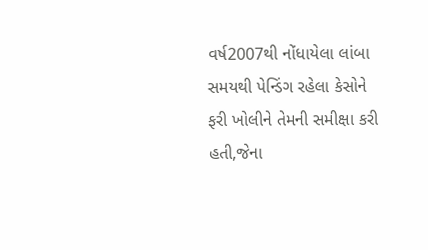વર્ષ2007થી નોંધાયેલા લાંબા સમયથી પેન્ડિંગ રહેલા કેસોને ફરી ખોલીને તેમની સમીક્ષા કરી હતી,જેના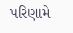પરિણામે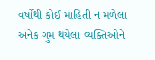વર્ષોથી કોઈ માહિતી ન મળેલા અનેક ગુમ થયેલા વ્યક્તિઓને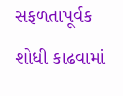સફળતાપૂર્વક શોધી કાઢવામાં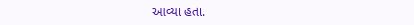આવ્યા હતા.